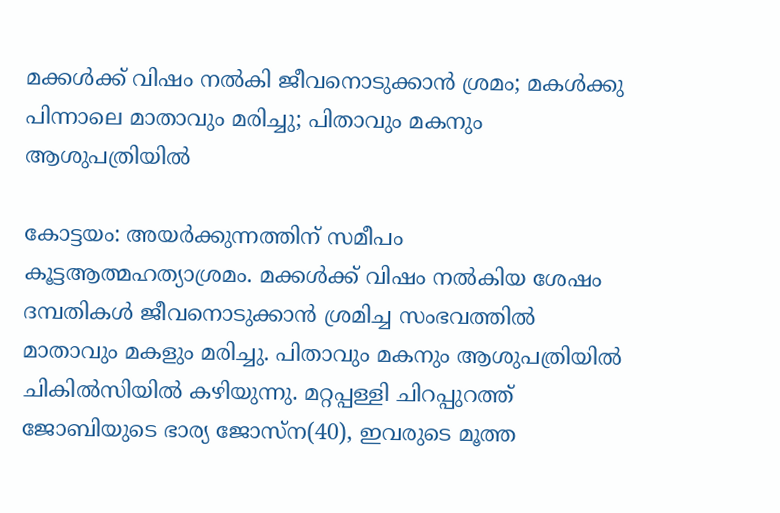മക്കള്‍ക്ക് വിഷം നല്‍കി ജീവനൊടുക്കാന്‍ ശ്രമം; മകള്‍ക്കു പിന്നാലെ മാതാവും മരിച്ചു; പിതാവും മകനും ആശുപത്രിയില്‍

കോട്ടയം: അയര്‍ക്കുന്നത്തിന് സമീപം കൂട്ടആത്മഹത്യാശ്രമം. മക്കള്‍ക്ക് വിഷം നല്‍കിയ ശേഷം ദമ്പതികള്‍ ജീവനൊടുക്കാന്‍ ശ്രമിച്ച സംഭവത്തില്‍ മാതാവും മകളും മരിച്ചു. പിതാവും മകനും ആശുപത്രിയില്‍ ചികില്‍സിയില്‍ കഴിയുന്നു. മറ്റപ്പള്ളി ചിറപ്പുറത്ത് ജോബിയുടെ ഭാര്യ ജോസ്‌ന(40), ഇവരുടെ മൂത്ത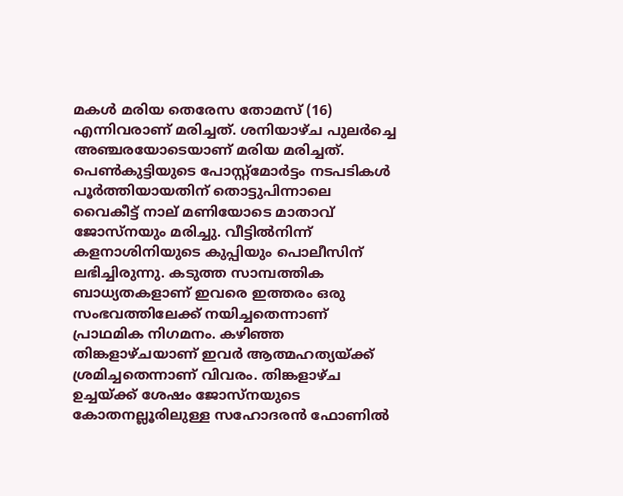മകള്‍ മരിയ തെരേസ തോമസ് (16) എന്നിവരാണ് മരിച്ചത്. ശനിയാഴ്ച പുലര്‍ച്ചെ അഞ്ചരയോടെയാണ് മരിയ മരിച്ചത്. പെണ്‍കുട്ടിയുടെ പോസ്റ്റ്‌മോര്‍ട്ടം നടപടികള്‍ പൂര്‍ത്തിയായതിന് തൊട്ടുപിന്നാലെ വൈകീട്ട് നാല് മണിയോടെ മാതാവ് ജോസ്‌നയും മരിച്ചു. വീട്ടില്‍നിന്ന് കളനാശിനിയുടെ കുപ്പിയും പൊലീസിന് ലഭിച്ചിരുന്നു. കടുത്ത സാമ്പത്തിക ബാധ്യതകളാണ് ഇവരെ ഇത്തരം ഒരു സംഭവത്തിലേക്ക് നയിച്ചതെന്നാണ് പ്രാഥമിക നിഗമനം. കഴിഞ്ഞ തിങ്കളാഴ്ചയാണ് ഇവര്‍ ആത്മഹത്യയ്ക്ക് ശ്രമിച്ചതെന്നാണ് വിവരം. തിങ്കളാഴ്ച ഉച്ചയ്ക്ക് ശേഷം ജോസ്‌നയുടെ കോതനല്ലൂരിലുള്ള സഹോദരന്‍ ഫോണില്‍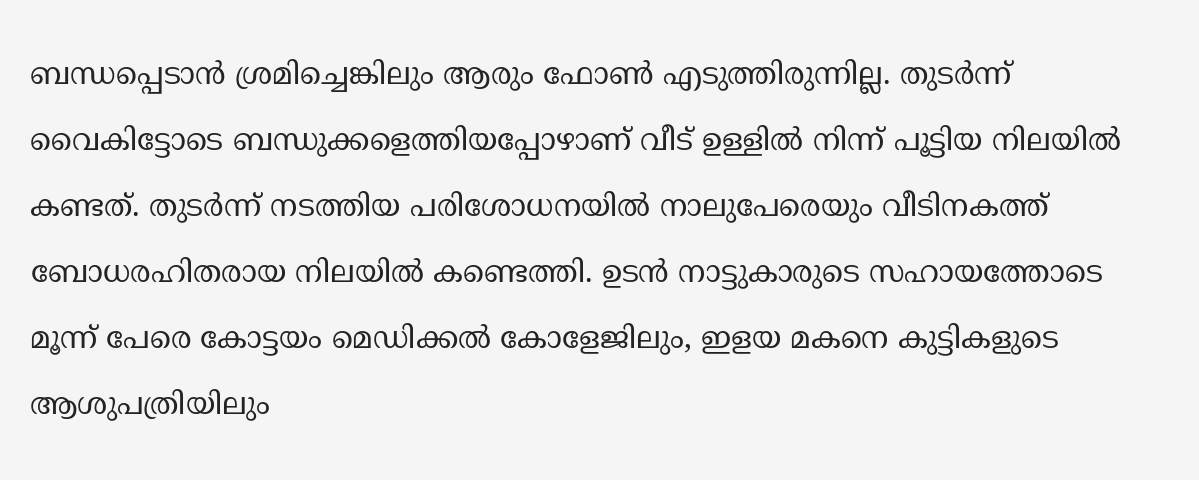ബന്ധപ്പെടാന്‍ ശ്രമിച്ചെങ്കിലും ആരും ഫോണ്‍ എടുത്തിരുന്നില്ല. തുടര്‍ന്ന് വൈകിട്ടോടെ ബന്ധുക്കളെത്തിയപ്പോഴാണ് വീട് ഉള്ളില്‍ നിന്ന് പൂട്ടിയ നിലയില്‍ കണ്ടത്. തുടര്‍ന്ന് നടത്തിയ പരിശോധനയില്‍ നാലുപേരെയും വീടിനകത്ത് ബോധരഹിതരായ നിലയില്‍ കണ്ടെത്തി. ഉടന്‍ നാട്ടുകാരുടെ സഹായത്തോടെ മൂന്ന് പേരെ കോട്ടയം മെഡിക്കല്‍ കോളേജിലും, ഇളയ മകനെ കുട്ടികളുടെ ആശുപത്രിയിലും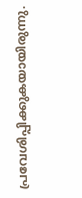പ്രവേശിപ്പിക്കുകയായിരുന്നു.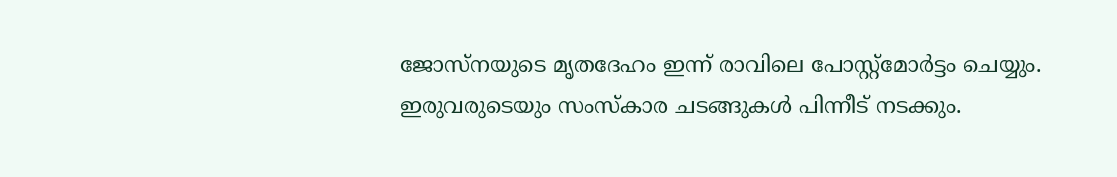ജോസ്‌നയുടെ മൃതദേഹം ഇന്ന് രാവിലെ പോസ്റ്റ്‌മോര്‍ട്ടം ചെയ്യും. ഇരുവരുടെയും സംസ്‌കാര ചടങ്ങുകള്‍ പിന്നീട് നടക്കും.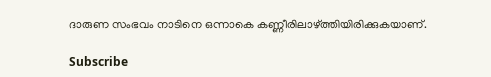ദാരുണ സംഭവം നാടിനെ ഒന്നാകെ കണ്ണീരിലാഴ്ത്തിയിരിക്കുകയാണ്.

Subscribe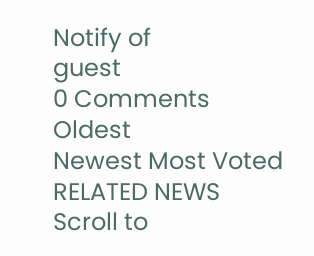Notify of
guest
0 Comments
Oldest
Newest Most Voted
RELATED NEWS
Scroll to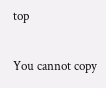top

You cannot copy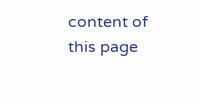content of this page